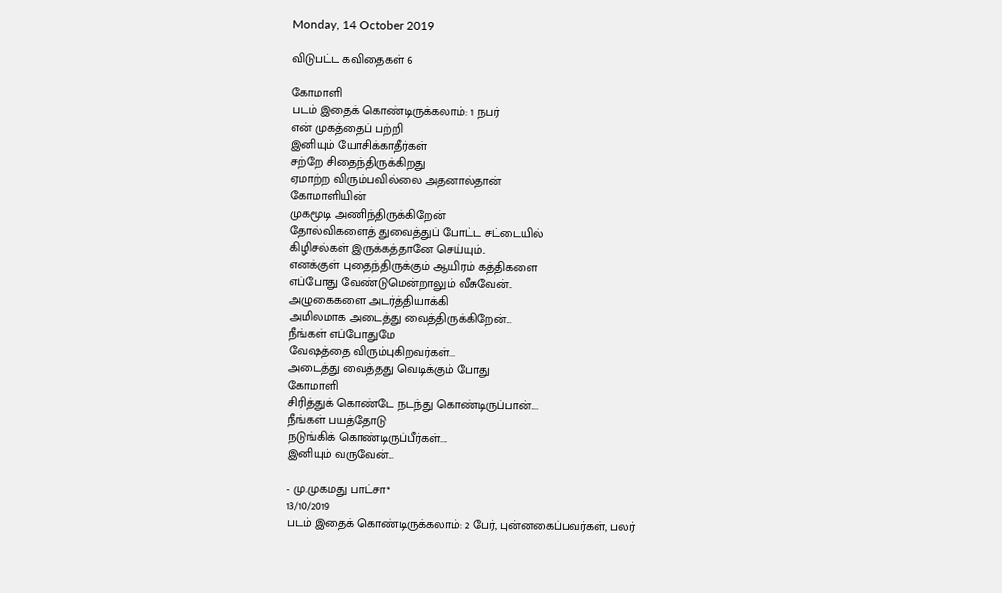Monday, 14 October 2019

விடுபட்ட கவிதைகள் 6

கோமாளி
படம் இதைக் கொண்டிருக்கலாம்: 1 நபர்
என் முகத்தைப் பற்றி
இனியும் யோசிக்காதீர்கள்
சற்றே சிதைந்திருக்கிறது
ஏமாற்ற விரும்பவில்லை அதனால்தான்
கோமாளியின்
முகமூடி அணிந்திருக்கிறேன்
தோல்விகளைத் துவைத்துப் போட்ட சட்டையில்
கிழிசல்கள் இருக்கத்தானே செய்யும்..
எனக்குள் புதைந்திருக்கும் ஆயிரம் கத்திகளை
எப்போது வேண்டுமென்றாலும் வீசுவேன்..
அழுகைகளை அடர்த்தியாக்கி
அமிலமாக அடைத்து வைத்திருக்கிறேன்...
நீங்கள் எப்போதுமே
வேஷத்தை விரும்புகிறவர்கள்...
அடைத்து வைத்தது வெடிக்கும் போது
கோமாளி
சிரித்துக் கொண்டே நடந்து கொண்டிருப்பான்....
நீங்கள் பயத்தோடு
நடுங்கிக் கொண்டிருப்பீர்கள்....
இனியும் வருவேன்...

- மு.முகமது பாட்சா*
13/10/2019
படம் இதைக் கொண்டிருக்கலாம்: 2 பேர், புன்னகைப்பவர்கள், பலர்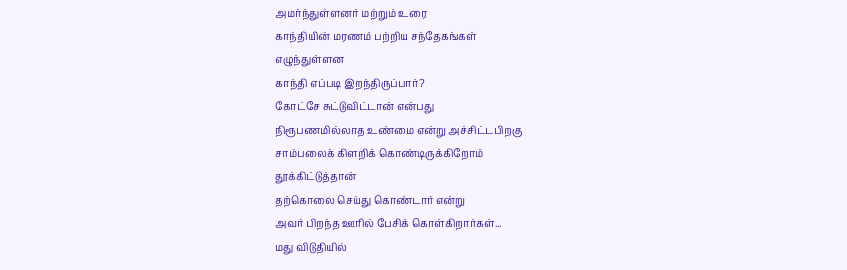அமர்ந்துள்ளனர் மற்றும் உரை
காந்தியின் மரணம் பற்றிய சந்தேகங்கள்
எழுந்துள்ளன
காந்தி எப்படி இறந்திருப்பார்?
கோட்சே சுட்டுவிட்டான் என்பது
நிரூபணமில்லாத உண்மை என்று அச்சிட்டபிறகு
சாம்பலைக் கிளறிக் கொண்டிருக்கிறோம்
தூக்கிட்டுத்தான்
தற்கொலை செய்து கொண்டார் என்று
அவர் பிறந்த ஊரில் பேசிக் கொள்கிறார்கள்...
மது விடுதியில்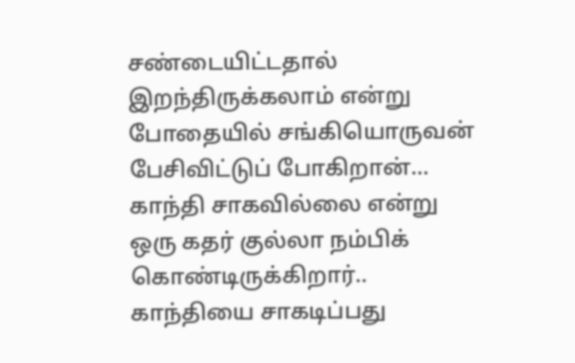சண்டையிட்டதால் இறந்திருக்கலாம் என்று
போதையில் சங்கியொருவன் பேசிவிட்டுப் போகிறான்...
காந்தி சாகவில்லை என்று
ஒரு கதர் குல்லா நம்பிக் கொண்டிருக்கிறார்..
காந்தியை சாகடிப்பது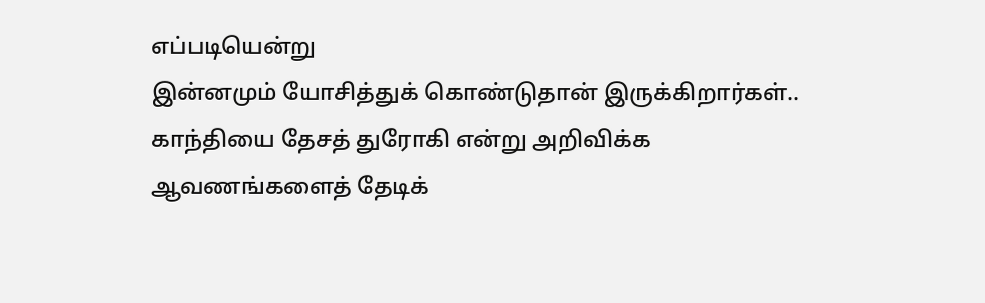எப்படியென்று
இன்னமும் யோசித்துக் கொண்டுதான் இருக்கிறார்கள்..
காந்தியை தேசத் துரோகி என்று அறிவிக்க
ஆவணங்களைத் தேடிக்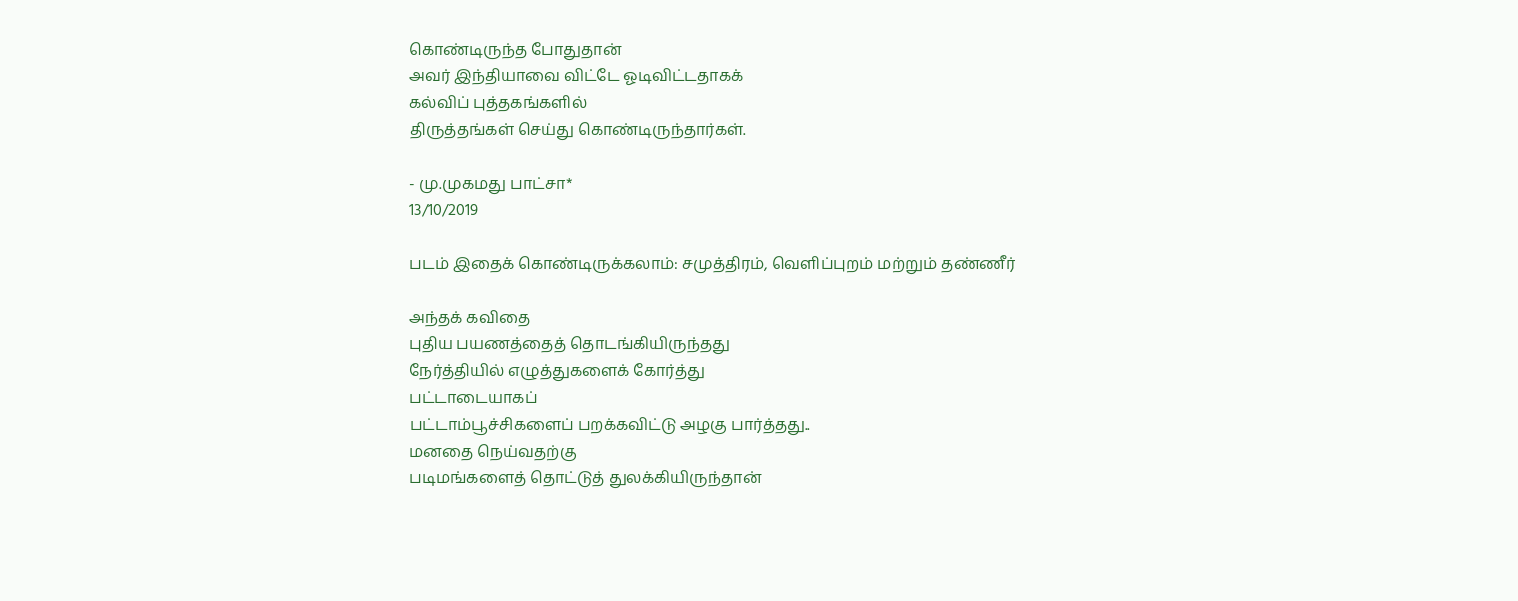கொண்டிருந்த போதுதான்
அவர் இந்தியாவை விட்டே ஓடிவிட்டதாகக்
கல்விப் புத்தகங்களில்
திருத்தங்கள் செய்து கொண்டிருந்தார்கள்.

- மு.முகமது பாட்சா*
13/10/2019

படம் இதைக் கொண்டிருக்கலாம்: சமுத்திரம், வெளிப்புறம் மற்றும் தண்ணீர்

அந்தக் கவிதை
புதிய பயணத்தைத் தொடங்கியிருந்தது
நேர்த்தியில் எழுத்துகளைக் கோர்த்து
பட்டாடையாகப்
பட்டாம்பூச்சிகளைப் பறக்கவிட்டு அழகு பார்த்தது..
மனதை நெய்வதற்கு
படிமங்களைத் தொட்டுத் துலக்கியிருந்தான்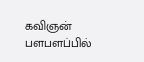கவிஞன்
பளபளப்பில்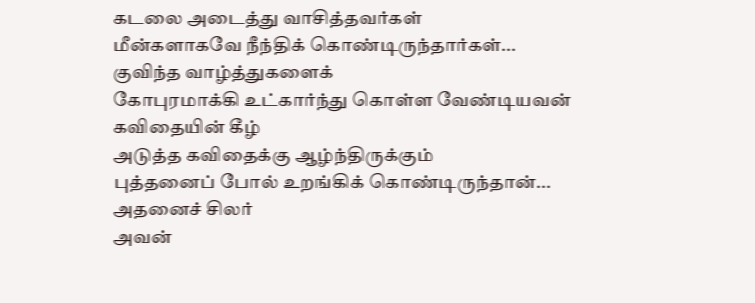கடலை அடைத்து வாசித்தவர்கள்
மீன்களாகவே நீந்திக் கொண்டிருந்தார்கள்...
குவிந்த வாழ்த்துகளைக்
கோபுரமாக்கி உட்கார்ந்து கொள்ள வேண்டியவன்
கவிதையின் கீழ்
அடுத்த கவிதைக்கு ஆழ்ந்திருக்கும்
புத்தனைப் போல் உறங்கிக் கொண்டிருந்தான்...
அதனைச் சிலர்
அவன்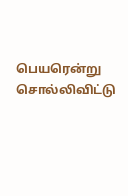பெயரென்று சொல்லிவிட்டு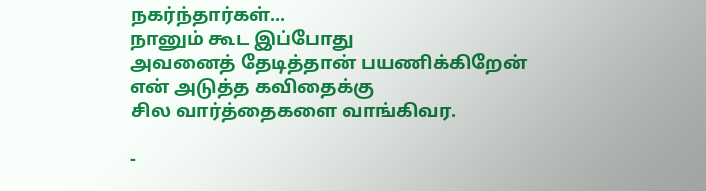நகர்ந்தார்கள்...
நானும் கூட இப்போது
அவனைத் தேடித்தான் பயணிக்கிறேன்
என் அடுத்த கவிதைக்கு
சில வார்த்தைகளை வாங்கிவர.

-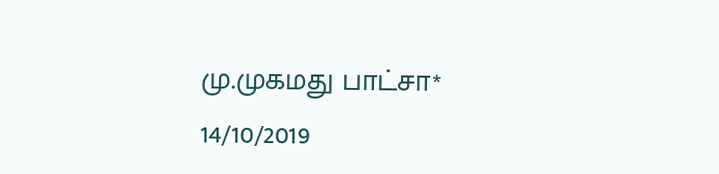மு.முகமது பாட்சா*
14/10/2019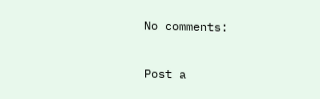No comments:

Post a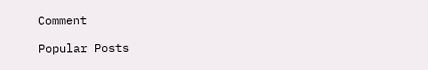Comment

Popular Posts